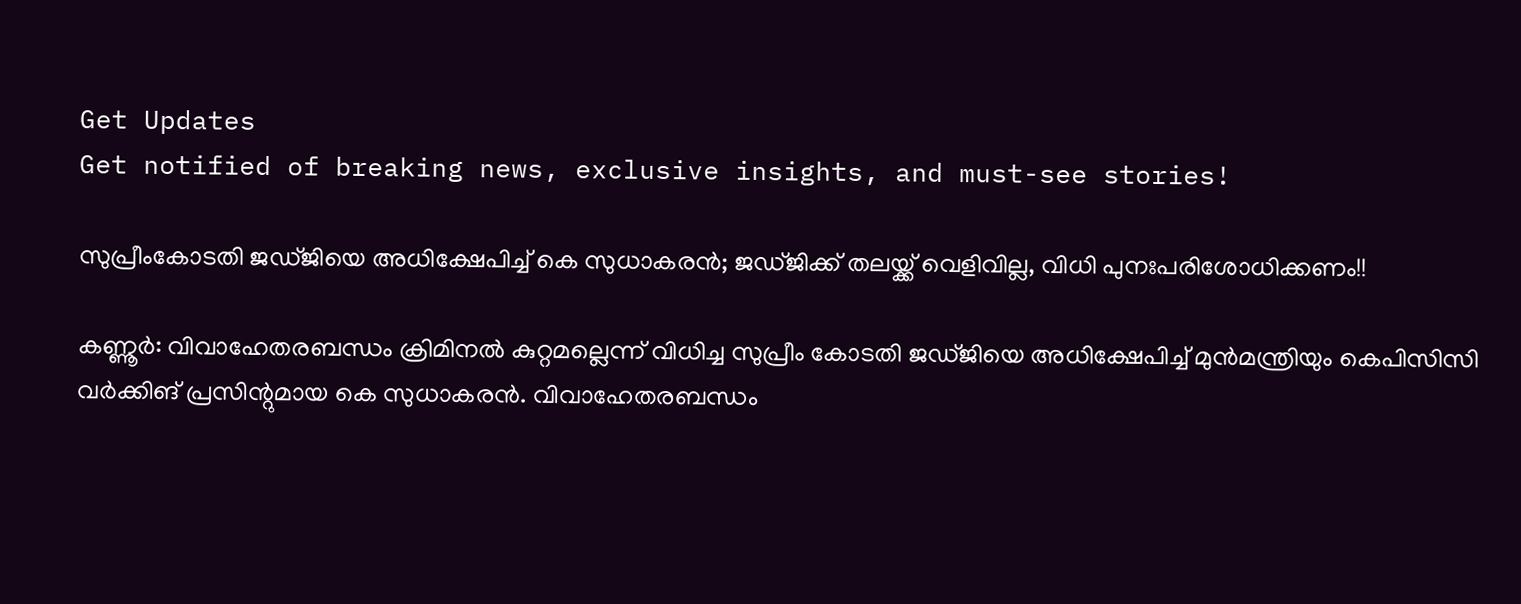Get Updates
Get notified of breaking news, exclusive insights, and must-see stories!

സുപ്രീംകോടതി ജഡ്ജിയെ അധിക്ഷേപിച്ച് കെ സുധാകരൻ; ജഡ്ജിക്ക് തലയ്ക്ക് വെളിവില്ല, വിധി പുനഃപരിശോധിക്കണം!!

കണ്ണൂർ: വിവാഹേതരബന്ധം ക്രിമിനല്‍ കുറ്റമല്ലെന്ന് വിധിച്ച സുപ്രീം കോടതി ജഡ്ജിയെ അധിക്ഷേപിച്ച് മുൻമന്ത്രിയും കെപിസിസി വർക്കിങ് പ്രസി‍ന്റുമായ കെ സുധാകരൻ. വിവാഹേതരബന്ധം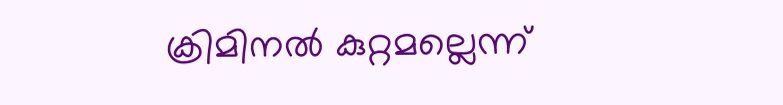ക്രിമിനല്‍ കുറ്റമല്ലെന്ന്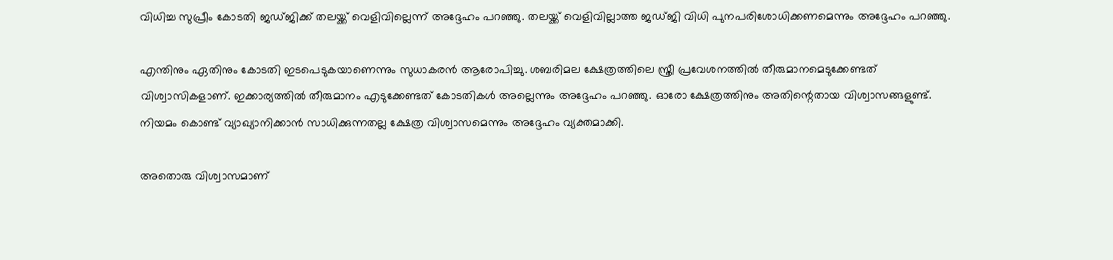വിധിച്ച സുപ്രീം കോടതി ജഡ്ജിക്ക് തലയ്ക്ക് വെളിവില്ലെന്ന് അദ്ദേഹം പറഞ്ഞു. തലയ്ക്ക് വെളിവില്ലാത്ത ജഡ്ജി വിധി പുനപരിശോധിക്കണമെന്നും അദ്ദേഹം പറഞ്ഞു.

എന്തിനും ഏതിനും കോടതി ഇടപെടുകയാണെന്നും സുധാകരൻ ആരോപിച്ചു. ശബരിമല ക്ഷേത്രത്തിലെ സ്ത്രീ പ്രവേശനത്തില്‍ തീരുമാനമെടുക്കേണ്ടത് വിശ്വാസികളാണ്. ഇക്കാര്യത്തില്‍ തീരുമാനം എടുക്കേണ്ടത് കോടതികള്‍ അല്ലെന്നും അദ്ദേഹം പറഞ്ഞു. ഓരോ ക്ഷേത്രത്തിനും അതിന്റെതായ വിശ്വാസങ്ങളുണ്ട്. നിയമം കൊണ്ട് വ്യാഖ്യാനിക്കാന്‍ സാധിക്കുന്നതല്ല ക്ഷേത്ര വിശ്വാസമെന്നും അദ്ദേഹം വ്യക്തമാക്കി.

അതൊരു വിശ്വാസമാണ്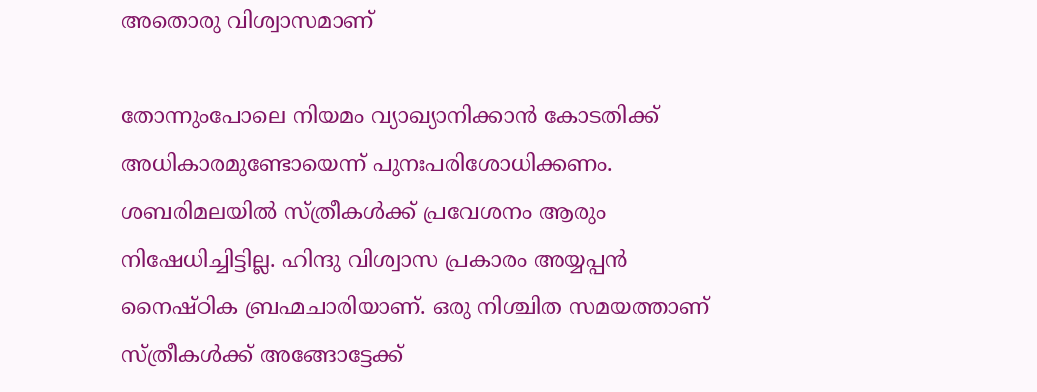അതൊരു വിശ്വാസമാണ്

തോന്നുംപോലെ നിയമം വ്യാഖ്യാനിക്കാന്‍ കോടതിക്ക് അധികാരമുണ്ടോയെന്ന് പുനഃപരിശോധിക്കണം. ശബരിമലയില്‍ സ്ത്രീകള്‍ക്ക് പ്രവേശനം ആരും നിഷേധിച്ചിട്ടില്ല. ഹിന്ദു വിശ്വാസ പ്രകാരം അയ്യപ്പന്‍ നൈഷ്ഠിക ബ്രഹ്മചാരിയാണ്. ഒരു നിശ്ചിത സമയത്താണ് സ്ത്രീകള്‍ക്ക് അങ്ങോട്ടേക്ക്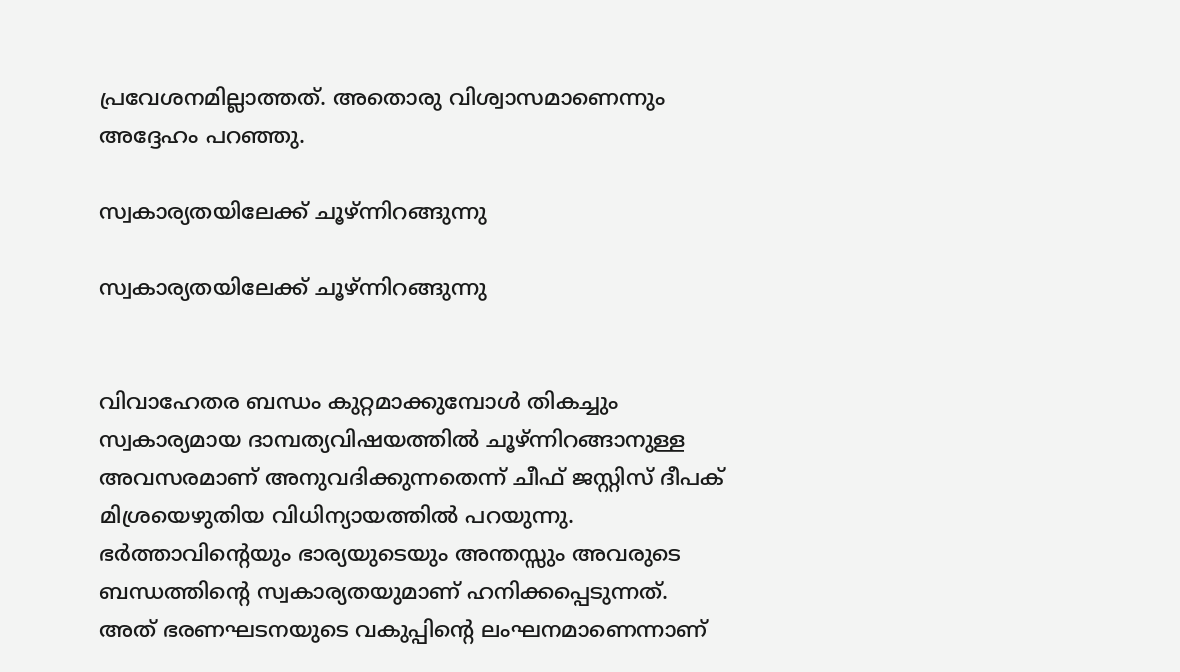പ്രവേശനമില്ലാത്തത്. അതൊരു വിശ്വാസമാണെന്നും അദ്ദേഹം പറഞ്ഞു.

സ്വകാര്യതയിലേക്ക് ചൂഴ്ന്നിറങ്ങുന്നു

സ്വകാര്യതയിലേക്ക് ചൂഴ്ന്നിറങ്ങുന്നു


വിവാഹേതര ബന്ധം കുറ്റമാക്കുമ്പോൾ തികച്ചും സ്വകാര്യമായ ദാമ്പത്യവിഷയത്തിൽ ചൂഴ്ന്നിറങ്ങാനുള്ള അവസരമാണ് അനുവദിക്കുന്നതെന്ന് ചീഫ് ജസ്റ്റിസ് ദീപക് മിശ്രയെഴുതിയ വിധിന്യായത്തിൽ പറയുന്നു. ഭർത്താവിന്റെയും ഭാര്യയുടെയും അന്തസ്സും അവരുടെ ബന്ധത്തിന്റെ സ്വകാര്യതയുമാണ് ഹനിക്കപ്പെടുന്നത്. അത് ഭരണഘടനയുടെ വകുപ്പിന്റെ ലംഘനമാണെന്നാണ്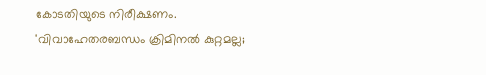കോടതിയുടെ നിരീക്ഷണം. 'വിവാഹേതരബന്ധം ക്രിമിനൽ കുറ്റമല്ല;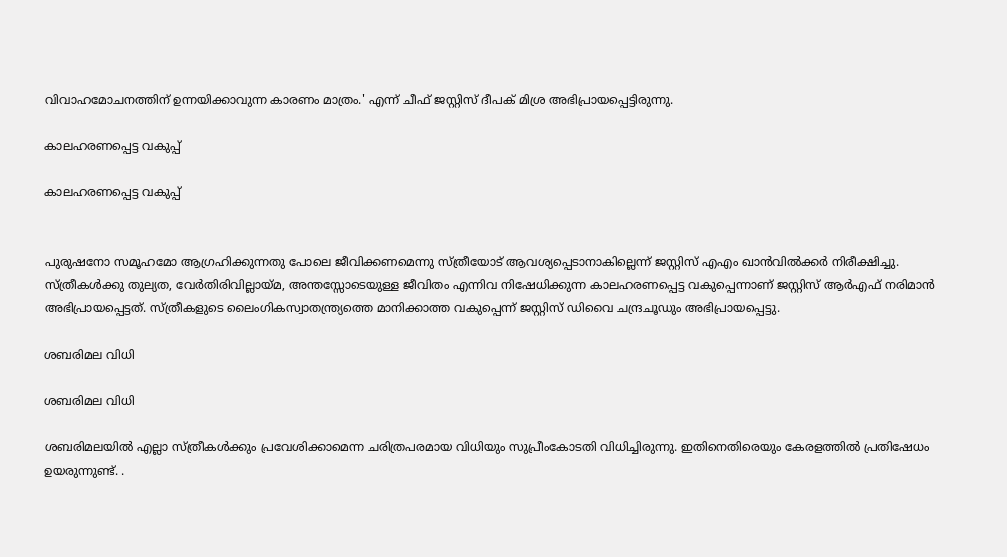വിവാഹമോചനത്തിന് ഉന്നയിക്കാവുന്ന കാരണം മാത്രം.' എന്ന് ചീഫ് ജസ്റ്റിസ് ദീപക് മിശ്ര അഭിപ്രായപ്പെട്ടിരുന്നു.

കാലഹരണപ്പെട്ട വകുപ്പ്

കാലഹരണപ്പെട്ട വകുപ്പ്


പുരുഷനോ സമൂഹമോ ആഗ്രഹിക്കുന്നതു പോലെ ജീവിക്കണമെന്നു സ്ത്രീയോട് ആവശ്യപ്പെടാനാകില്ലെന്ന് ജസ്റ്റിസ് എഎം ഖാൻവിൽക്കർ നിരീക്ഷിച്ചു. സ്ത്രീകൾക്കു തുല്യത, വേർതിരിവില്ലായ്മ, അന്തസ്സോടെയുള്ള ജീവിതം എന്നിവ നിഷേധിക്കുന്ന കാലഹരണപ്പെട്ട വകുപ്പെന്നാണ് ജസ്റ്റിസ് ആർഎഫ് നരിമാൻ അഭിപ്രായപ്പെട്ടത്. സ്ത്രീകളുടെ ലൈംഗികസ്വാതന്ത്ര്യത്തെ മാനിക്കാത്ത വകുപ്പെന്ന് ജസ്റ്റിസ് ഡിവൈ ചന്ദ്രചൂഡും അഭിപ്രായപ്പെട്ടു.

ശബരിമല വിധി

ശബരിമല വിധി

ശബരിമലയിൽ എല്ലാ സ്ത്രീകൾക്കും പ്രവേശിക്കാമെന്ന ചരിത്രപരമായ വിധിയും സുപ്രീംകോടതി വിധിച്ചിരുന്നു. ഇതിനെതിരെയും കേരളത്തിൽ പ്രതിഷേധം ഉയരുന്നുണ്ട്. .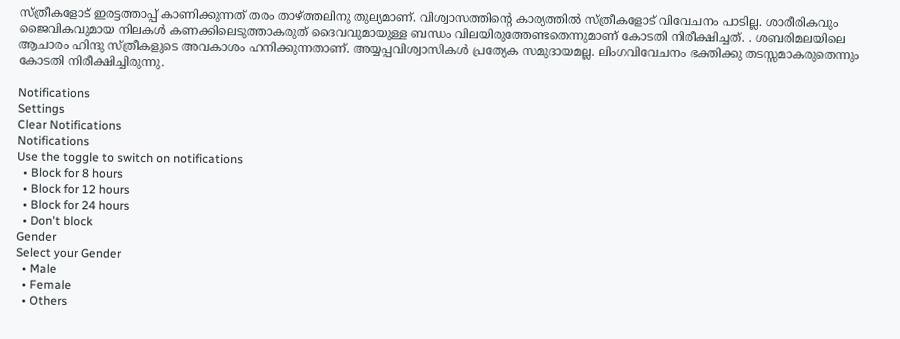സ്ത്രീകളോട് ഇരട്ടത്താപ്പ് കാണിക്കുന്നത് തരം താഴ്ത്തലിനു തുല്യമാണ്. വിശ്വാസത്തിന്റെ കാര്യത്തിൽ സ്ത്രീകളോട് വിവേചനം പാടില്ല. ശാരീരികവും ജൈവികവുമായ നിലകൾ കണക്കിലെടുത്താകരുത് ദൈവവുമായുള്ള ബന്ധം വിലയിരുത്തേണ്ടതെന്നുമാണ് കോടതി നിരീക്ഷിച്ചത്. . ശബരിമലയിലെ ആചാരം ഹിന്ദു സ്ത്രീകളുടെ അവകാശം ഹനിക്കുന്നതാണ്. അയ്യപ്പവിശ്വാസികൾ പ്രത്യേക സമുദായമല്ല. ലിംഗവിവേചനം ഭക്തിക്കു തടസ്സമാകരുതെന്നും കോടതി നിരീക്ഷിച്ചിരുന്നു.

Notifications
Settings
Clear Notifications
Notifications
Use the toggle to switch on notifications
  • Block for 8 hours
  • Block for 12 hours
  • Block for 24 hours
  • Don't block
Gender
Select your Gender
  • Male
  • Female
  • Others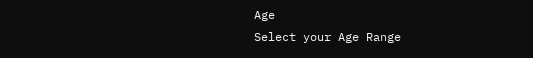Age
Select your Age Range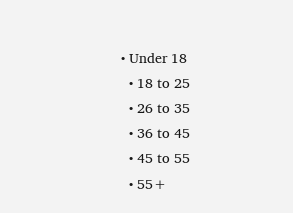• Under 18
  • 18 to 25
  • 26 to 35
  • 36 to 45
  • 45 to 55
  • 55+